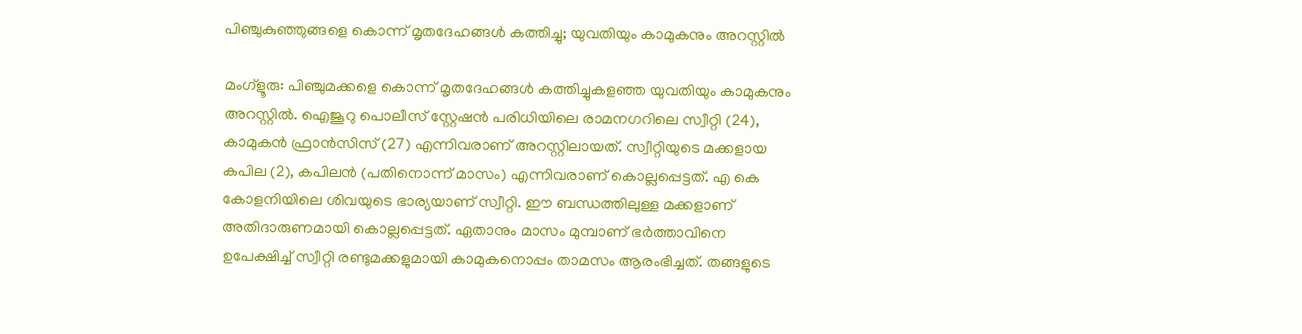പിഞ്ചുകുഞ്ഞുങ്ങളെ കൊന്ന് മൃതദേഹങ്ങള്‍ കത്തിച്ചു; യുവതിയും കാമുകനും അറസ്റ്റില്‍

മംഗ്‌ളൂരു: പിഞ്ചുമക്കളെ കൊന്ന് മൃതദേഹങ്ങള്‍ കത്തിച്ചുകളഞ്ഞ യുവതിയും കാമുകനും അറസ്റ്റില്‍. ഐജൂറു പൊലീസ് സ്റ്റേഷന്‍ പരിധിയിലെ രാമനഗറിലെ സ്വീറ്റി (24), കാമുകന്‍ ഫ്രാന്‍സിസ് (27) എന്നിവരാണ് അറസ്റ്റിലായത്. സ്വീറ്റിയുടെ മക്കളായ കപില (2), കപിലന്‍ (പതിനൊന്ന് മാസം) എന്നിവരാണ് കൊല്ലപ്പെട്ടത്. എ കെ കോളനിയിലെ ശിവയുടെ ഭാര്യയാണ് സ്വീറ്റി. ഈ ബന്ധത്തിലുള്ള മക്കളാണ് അതിദാരുണമായി കൊല്ലപ്പെട്ടത്. ഏതാനും മാസം മുമ്പാണ് ഭര്‍ത്താവിനെ ഉപേക്ഷിച്ച് സ്വീറ്റി രണ്ടുമക്കളുമായി കാമുകനൊപ്പം താമസം ആരംഭിച്ചത്. തങ്ങളുടെ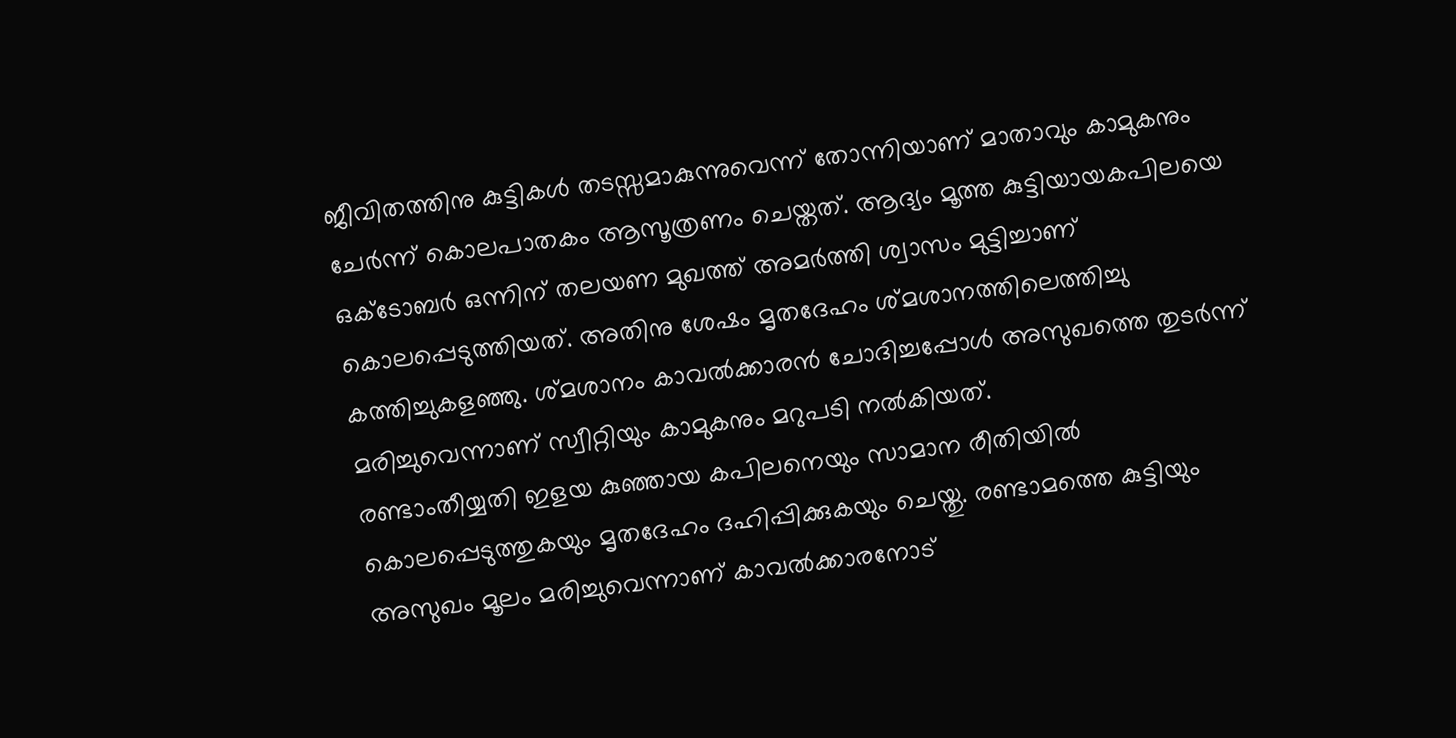ജീവിതത്തിനു കുട്ടികള്‍ തടസ്സമാകുന്നുവെന്ന് തോന്നിയാണ് മാതാവും കാമുകനും ചേര്‍ന്ന് കൊലപാതകം ആസൂത്രണം ചെയ്തത്. ആദ്യം മൂത്ത കുട്ടിയായകപിലയെ ഒക്ടോബര്‍ ഒന്നിന് തലയണ മുഖത്ത് അമര്‍ത്തി ശ്വാസം മുട്ടിച്ചാണ് കൊലപ്പെടുത്തിയത്. അതിനു ശേഷം മൃതദേഹം ശ്മശാനത്തിലെത്തിച്ചു കത്തിച്ചുകളഞ്ഞു. ശ്മശാനം കാവല്‍ക്കാരന്‍ ചോദിച്ചപ്പോള്‍ അസുഖത്തെ തുടര്‍ന്ന് മരിച്ചുവെന്നാണ് സ്വീറ്റിയും കാമുകനും മറുപടി നല്‍കിയത്.
രണ്ടാംതീയ്യതി ഇളയ കുഞ്ഞായ കപിലനെയും സാമാന രീതിയില്‍ കൊലപ്പെടുത്തുകയും മൃതദേഹം ദഹിപ്പിക്കുകയും ചെയ്തു. രണ്ടാമത്തെ കുട്ടിയും അസുഖം മൂലം മരിച്ചുവെന്നാണ് കാവല്‍ക്കാരനോട്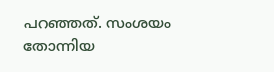പറഞ്ഞത്. സംശയം തോന്നിയ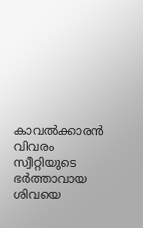കാവല്‍ക്കാരന്‍ വിവരം സ്വീറ്റിയുടെ ഭര്‍ത്താവായ ശിവയെ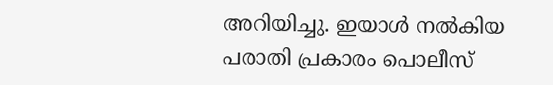അറിയിച്ചു. ഇയാള്‍ നല്‍കിയ പരാതി പ്രകാരം പൊലീസ്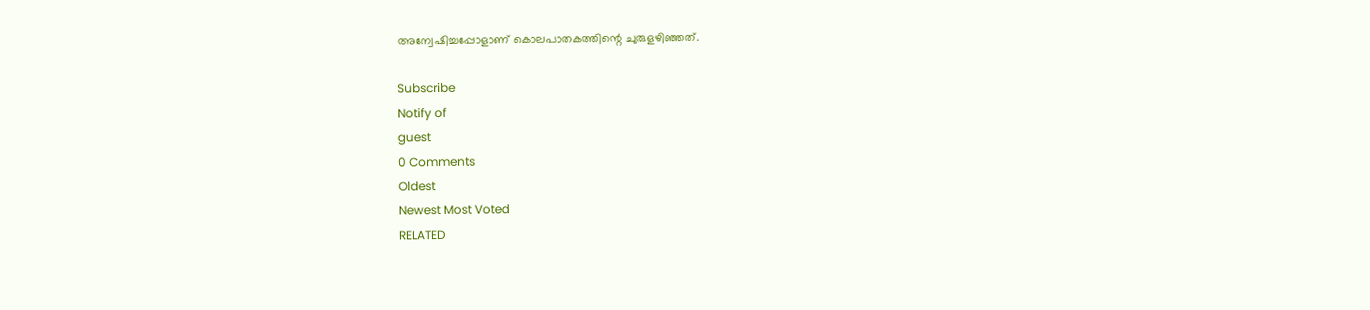അന്വേഷിച്ചപ്പോളാണ് കൊലപാതകത്തിന്റെ ചുരുളഴിഞ്ഞത്.

Subscribe
Notify of
guest
0 Comments
Oldest
Newest Most Voted
RELATED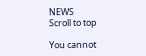NEWS
Scroll to top

You cannot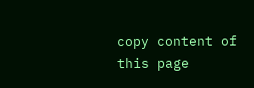copy content of this page